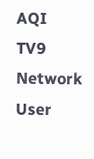AQI
TV9 Network
User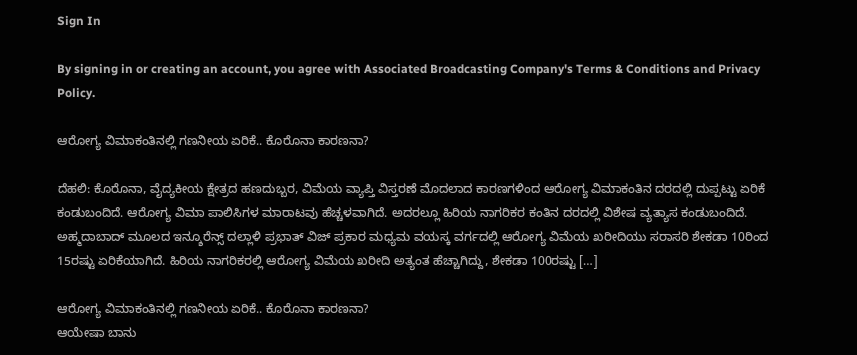Sign In

By signing in or creating an account, you agree with Associated Broadcasting Company's Terms & Conditions and Privacy Policy.

ಆರೋಗ್ಯ ವಿಮಾಕಂತಿನಲ್ಲಿ ಗಣನೀಯ ಏರಿಕೆ.. ಕೊರೊನಾ ಕಾರಣನಾ?

ದೆಹಲಿ: ಕೊರೊನಾ, ವೈದ್ಯಕೀಯ ಕ್ಷೇತ್ರದ ಹಣದುಬ್ಬರ, ವಿಮೆಯ ವ್ಯಾಪ್ತಿ ವಿಸ್ತರಣೆ ಮೊದಲಾದ ಕಾರಣಗಳಿಂದ ಆರೋಗ್ಯ ವಿಮಾಕಂತಿನ ದರದಲ್ಲಿ ದುಪ್ಪಟ್ಟು ಏರಿಕೆ ಕಂಡುಬಂದಿದೆ. ಆರೋಗ್ಯ ವಿಮಾ ಪಾಲಿಸಿಗಳ ಮಾರಾಟವು ಹೆಚ್ಚಳವಾಗಿದೆ. ಅದರಲ್ಲೂ ಹಿರಿಯ ನಾಗರಿಕರ ಕಂತಿನ ದರದಲ್ಲಿ ವಿಶೇಷ ವ್ಯತ್ಯಾಸ ಕಂಡುಬಂದಿದೆ. ಅಹ್ಮದಾಬಾದ್ ಮೂಲದ ಇನ್ಶೂರೆನ್ಸ್ ದಲ್ಲಾಳಿ ಪ್ರಭಾತ್ ವಿಜ್ ಪ್ರಕಾರ ಮಧ್ಯಮ ವಯಸ್ಕ ವರ್ಗದಲ್ಲಿ ಆರೋಗ್ಯ ವಿಮೆಯ ಖರೀದಿಯು ಸರಾಸರಿ ಶೇಕಡಾ 10ರಿಂದ 15ರಷ್ಟು ಏರಿಕೆಯಾಗಿದೆ. ಹಿರಿಯ ನಾಗರಿಕರಲ್ಲಿ ಆರೋಗ್ಯ ವಿಮೆಯ ಖರೀದಿ ಅತ್ಯಂತ ಹೆಚ್ಚಾಗಿದ್ದು, ಶೇಕಡಾ 100ರಷ್ಟು […]

ಆರೋಗ್ಯ ವಿಮಾಕಂತಿನಲ್ಲಿ ಗಣನೀಯ ಏರಿಕೆ.. ಕೊರೊನಾ ಕಾರಣನಾ?
ಆಯೇಷಾ ಬಾನು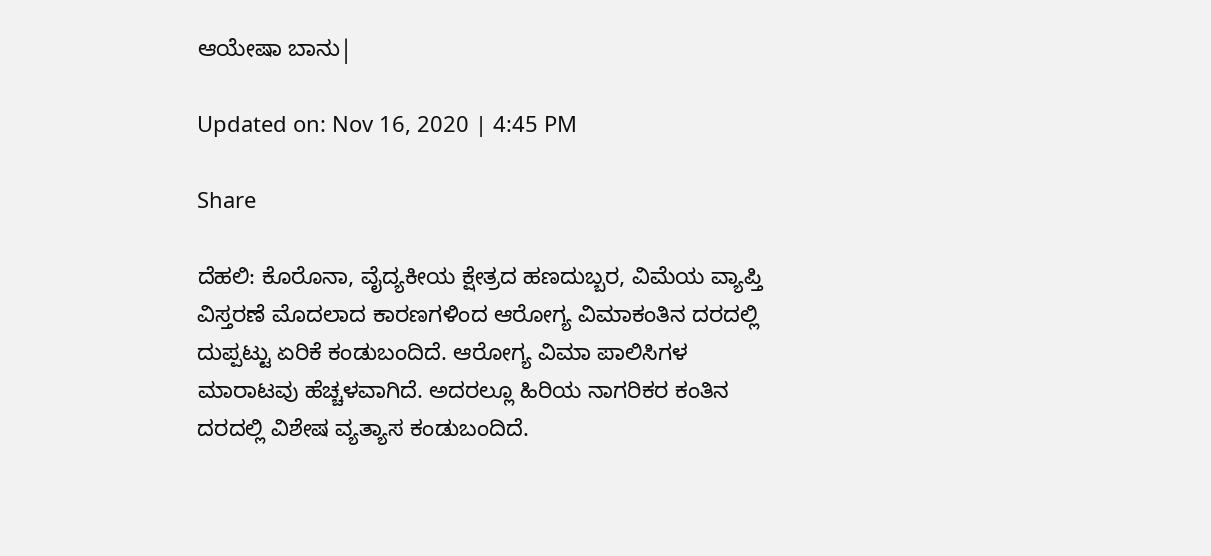ಆಯೇಷಾ ಬಾನು|

Updated on: Nov 16, 2020 | 4:45 PM

Share

ದೆಹಲಿ: ಕೊರೊನಾ, ವೈದ್ಯಕೀಯ ಕ್ಷೇತ್ರದ ಹಣದುಬ್ಬರ, ವಿಮೆಯ ವ್ಯಾಪ್ತಿ ವಿಸ್ತರಣೆ ಮೊದಲಾದ ಕಾರಣಗಳಿಂದ ಆರೋಗ್ಯ ವಿಮಾಕಂತಿನ ದರದಲ್ಲಿ ದುಪ್ಪಟ್ಟು ಏರಿಕೆ ಕಂಡುಬಂದಿದೆ. ಆರೋಗ್ಯ ವಿಮಾ ಪಾಲಿಸಿಗಳ ಮಾರಾಟವು ಹೆಚ್ಚಳವಾಗಿದೆ. ಅದರಲ್ಲೂ ಹಿರಿಯ ನಾಗರಿಕರ ಕಂತಿನ ದರದಲ್ಲಿ ವಿಶೇಷ ವ್ಯತ್ಯಾಸ ಕಂಡುಬಂದಿದೆ.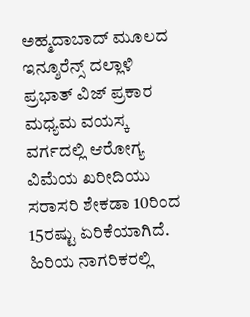ಅಹ್ಮದಾಬಾದ್ ಮೂಲದ ಇನ್ಶೂರೆನ್ಸ್ ದಲ್ಲಾಳಿ ಪ್ರಭಾತ್ ವಿಜ್ ಪ್ರಕಾರ ಮಧ್ಯಮ ವಯಸ್ಕ ವರ್ಗದಲ್ಲಿ ಆರೋಗ್ಯ ವಿಮೆಯ ಖರೀದಿಯು ಸರಾಸರಿ ಶೇಕಡಾ 10ರಿಂದ 15ರಷ್ಟು ಏರಿಕೆಯಾಗಿದೆ. ಹಿರಿಯ ನಾಗರಿಕರಲ್ಲಿ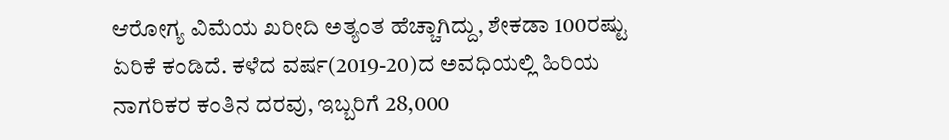ಆರೋಗ್ಯ ವಿಮೆಯ ಖರೀದಿ ಅತ್ಯಂತ ಹೆಚ್ಚಾಗಿದ್ದು, ಶೇಕಡಾ 100ರಷ್ಟು ಏರಿಕೆ ಕಂಡಿದೆ. ಕಳೆದ ವರ್ಷ(2019-20)ದ ಅವಧಿಯಲ್ಲಿ ಹಿರಿಯ ನಾಗರಿಕರ ಕಂತಿನ ದರವು, ಇಬ್ಬರಿಗೆ 28,000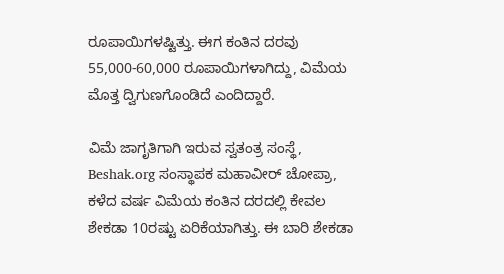ರೂಪಾಯಿಗಳಷ್ಟಿತ್ತು. ಈಗ ಕಂತಿನ ದರವು 55,000-60,000 ರೂಪಾಯಿಗಳಾಗಿದ್ದು, ವಿಮೆಯ ಮೊತ್ತ ದ್ವಿಗುಣಗೊಂಡಿದೆ ಎಂದಿದ್ದಾರೆ.

ವಿಮೆ ಜಾಗೃತಿಗಾಗಿ ಇರುವ ಸ್ವತಂತ್ರ ಸಂಸ್ಥೆ, Beshak.org ಸಂಸ್ಥಾಪಕ ಮಹಾವೀರ್ ಚೋಪ್ರಾ, ಕಳೆದ ವರ್ಷ ವಿಮೆಯ ಕಂತಿನ ದರದಲ್ಲಿ ಕೇವಲ ಶೇಕಡಾ 10ರಷ್ಟು ಏರಿಕೆಯಾಗಿತ್ತು. ಈ ಬಾರಿ ಶೇಕಡಾ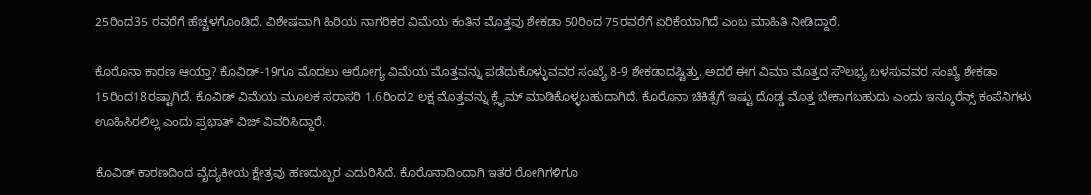25ರಿಂದ35 ರವರೆಗೆ ಹೆಚ್ಚಳಗೊಂಡಿದೆ. ವಿಶೇಷವಾಗಿ ಹಿರಿಯ ನಾಗರಿಕರ ವಿಮೆಯ ಕಂತಿನ ಮೊತ್ತವು ಶೇಕಡಾ 50ರಿಂದ 75ರವರೆಗೆ ಏರಿಕೆಯಾಗಿದೆ ಎಂಬ ಮಾಹಿತಿ ನೀಡಿದ್ದಾರೆ.

ಕೊರೊನಾ ಕಾರಣ ಆಯ್ತಾ? ಕೊವಿಡ್-19ಗೂ ಮೊದಲು ಆರೋಗ್ಯ ವಿಮೆಯ ಮೊತ್ತವನ್ನು ಪಡೆದುಕೊಳ್ಳುವವರ ಸಂಖ್ಯೆ 8-9 ಶೇಕಡಾದಷ್ಟಿತ್ತು. ಅದರೆ ಈಗ ವಿಮಾ ಮೊತ್ತದ ಸೌಲಭ್ಯ ಬಳಸುವವರ ಸಂಖ್ಯೆ ಶೇಕಡಾ 15ರಿಂದ18ರಷ್ಟಾಗಿದೆ. ಕೊವಿಡ್ ವಿಮೆಯ ಮೂಲಕ ಸರಾಸರಿ 1.6ರಿಂದ2 ಲಕ್ಷ ಮೊತ್ತವನ್ನು ಕ್ಲೈಮ್ ಮಾಡಿಕೊಳ್ಳಬಹುದಾಗಿದೆ. ಕೊರೊನಾ ಚಿಕಿತ್ಸೆಗೆ ಇಷ್ಟು ದೊಡ್ಡ ಮೊತ್ತ ಬೇಕಾಗಬಹುದು ಎಂದು ಇನ್ಶೂರೆನ್ಸ್ ಕಂಪೆನಿಗಳು ಊಹಿಸಿರಲಿಲ್ಲ ಎಂದು ಪ್ರಭಾತ್ ವಿಜ್ ವಿವರಿಸಿದ್ದಾರೆ.

ಕೊವಿಡ್ ಕಾರಣದಿಂದ ವೈದ್ಯಕೀಯ ಕ್ಷೇತ್ರವು ಹಣದುಬ್ಬರ ಎದುರಿಸಿದೆ. ಕೊರೊನಾದಿಂದಾಗಿ ಇತರ ರೋಗಿಗಳಿಗೂ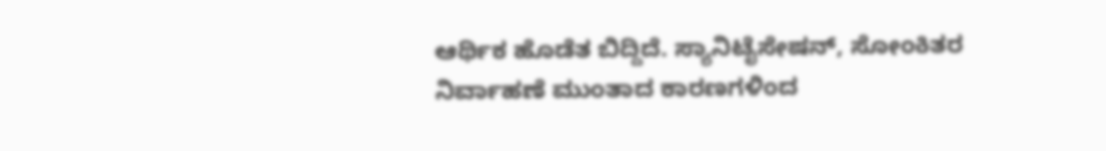ಆರ್ಥಿಕ ಹೊಡೆತ ಬಿದ್ದಿದೆ. ಸ್ಯಾನಿಟೈಸೇಷನ್, ಸೋಂಕಿತರ ನಿರ್ವಾಹಣೆ ಮುಂತಾದ ಕಾರಣಗಳಿಂದ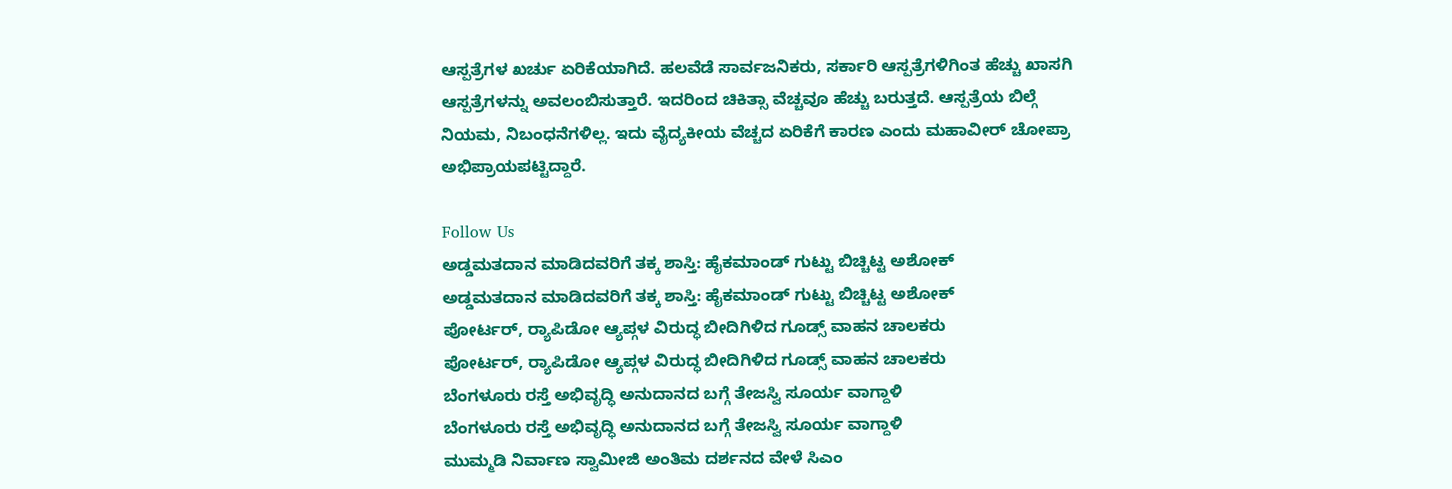ಆಸ್ಪತ್ರೆಗಳ ಖರ್ಚು ಏರಿಕೆಯಾಗಿದೆ. ಹಲವೆಡೆ ಸಾರ್ವಜನಿಕರು, ಸರ್ಕಾರಿ ಆಸ್ಪತ್ರೆಗಳಿಗಿಂತ ಹೆಚ್ಚು ಖಾಸಗಿ ಆಸ್ಪತ್ರೆಗಳನ್ನು ಅವಲಂಬಿಸುತ್ತಾರೆ. ಇದರಿಂದ ಚಿಕಿತ್ಸಾ ವೆಚ್ಚವೂ ಹೆಚ್ಚು ಬರುತ್ತದೆ. ಆಸ್ಪತ್ರೆಯ ಬಿಲ್ಗೆ ನಿಯಮ, ನಿಬಂಧನೆಗಳಿಲ್ಲ. ಇದು ವೈದ್ಯಕೀಯ ವೆಚ್ಚದ ಏರಿಕೆಗೆ ಕಾರಣ ಎಂದು ಮಹಾವೀರ್ ಚೋಪ್ರಾ ಅಭಿಪ್ರಾಯಪಟ್ಟಿದ್ದಾರೆ.

Follow Us
ಅಡ್ಡಮತದಾನ ಮಾಡಿದವರಿಗೆ ತಕ್ಕ ಶಾಸ್ತಿ: ಹೈಕಮಾಂಡ್ ಗುಟ್ಟು ಬಿಚ್ಚಿಟ್ಟ ಅಶೋಕ್
ಅಡ್ಡಮತದಾನ ಮಾಡಿದವರಿಗೆ ತಕ್ಕ ಶಾಸ್ತಿ: ಹೈಕಮಾಂಡ್ ಗುಟ್ಟು ಬಿಚ್ಚಿಟ್ಟ ಅಶೋಕ್
ಪೋರ್ಟರ್, ರ‍್ಯಾಪಿಡೋ ಆ್ಯಪ್ಗಳ ವಿರುದ್ಧ ಬೀದಿಗಿಳಿದ ಗೂಡ್ಸ್ ವಾಹನ ಚಾಲಕರು
ಪೋರ್ಟರ್, ರ‍್ಯಾಪಿಡೋ ಆ್ಯಪ್ಗಳ ವಿರುದ್ಧ ಬೀದಿಗಿಳಿದ ಗೂಡ್ಸ್ ವಾಹನ ಚಾಲಕರು
ಬೆಂಗಳೂರು ರಸ್ತೆ ಅಭಿವೃದ್ಧಿ ಅನುದಾನದ ಬಗ್ಗೆ ತೇಜಸ್ವಿ ಸೂರ್ಯ ವಾಗ್ದಾಳಿ
ಬೆಂಗಳೂರು ರಸ್ತೆ ಅಭಿವೃದ್ಧಿ ಅನುದಾನದ ಬಗ್ಗೆ ತೇಜಸ್ವಿ ಸೂರ್ಯ ವಾಗ್ದಾಳಿ
ಮುಮ್ಮಡಿ ನಿರ್ವಾಣ ಸ್ವಾಮೀಜಿ ಅಂತಿಮ ದರ್ಶನದ ವೇಳೆ ಸಿಎಂ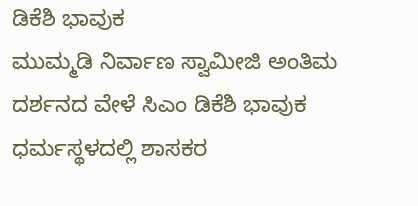ಡಿಕೆಶಿ ಭಾವುಕ
ಮುಮ್ಮಡಿ ನಿರ್ವಾಣ ಸ್ವಾಮೀಜಿ ಅಂತಿಮ ದರ್ಶನದ ವೇಳೆ ಸಿಎಂ ಡಿಕೆಶಿ ಭಾವುಕ
ಧರ್ಮಸ್ಥಳದಲ್ಲಿ ಶಾಸಕರ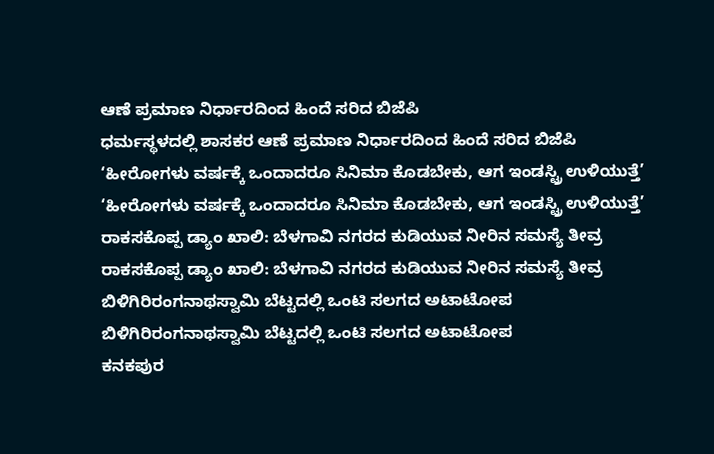ಆಣೆ ಪ್ರಮಾಣ ನಿರ್ಧಾರದಿಂದ ಹಿಂದೆ ಸರಿದ ಬಿಜೆಪಿ
ಧರ್ಮಸ್ಥಳದಲ್ಲಿ ಶಾಸಕರ ಆಣೆ ಪ್ರಮಾಣ ನಿರ್ಧಾರದಿಂದ ಹಿಂದೆ ಸರಿದ ಬಿಜೆಪಿ
‘ಹೀರೋಗಳು ವರ್ಷಕ್ಕೆ ಒಂದಾದರೂ ಸಿನಿಮಾ ಕೊಡಬೇಕು, ಆಗ ಇಂಡಸ್ಟ್ರಿ ಉಳಿಯುತ್ತೆ’
‘ಹೀರೋಗಳು ವರ್ಷಕ್ಕೆ ಒಂದಾದರೂ ಸಿನಿಮಾ ಕೊಡಬೇಕು, ಆಗ ಇಂಡಸ್ಟ್ರಿ ಉಳಿಯುತ್ತೆ’
ರಾಕಸಕೊಪ್ಪ ಡ್ಯಾಂ ಖಾಲಿ: ಬೆಳಗಾವಿ ನಗರದ ಕುಡಿಯುವ ನೀರಿನ ಸಮಸ್ಯೆ ತೀವ್ರ
ರಾಕಸಕೊಪ್ಪ ಡ್ಯಾಂ ಖಾಲಿ: ಬೆಳಗಾವಿ ನಗರದ ಕುಡಿಯುವ ನೀರಿನ ಸಮಸ್ಯೆ ತೀವ್ರ
ಬಿಳಿಗಿರಿರಂಗನಾಥಸ್ವಾಮಿ ಬೆಟ್ಟದಲ್ಲಿ ಒಂಟಿ ಸಲಗದ ಅಟಾಟೋಪ
ಬಿಳಿಗಿರಿರಂಗನಾಥಸ್ವಾಮಿ ಬೆಟ್ಟದಲ್ಲಿ ಒಂಟಿ ಸಲಗದ ಅಟಾಟೋಪ
ಕನಕಪುರ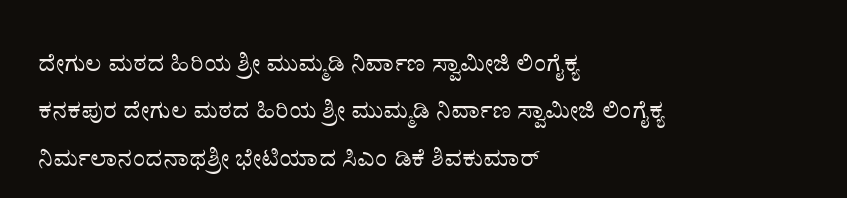ದೇಗುಲ ಮಠದ ಹಿರಿಯ ಶ್ರೀ ಮುಮ್ಮಡಿ ನಿರ್ವಾಣ ಸ್ವಾಮೀಜಿ ಲಿಂಗೈಕ್ಯ
ಕನಕಪುರ ದೇಗುಲ ಮಠದ ಹಿರಿಯ ಶ್ರೀ ಮುಮ್ಮಡಿ ನಿರ್ವಾಣ ಸ್ವಾಮೀಜಿ ಲಿಂಗೈಕ್ಯ
ನಿರ್ಮಲಾನಂದನಾಥಶ್ರೀ ಭೇಟಿಯಾದ ಸಿಎಂ ಡಿಕೆ ಶಿವಕುಮಾರ್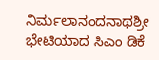ನಿರ್ಮಲಾನಂದನಾಥಶ್ರೀ ಭೇಟಿಯಾದ ಸಿಎಂ ಡಿಕೆ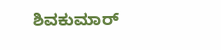ಶಿವಕುಮಾರ್